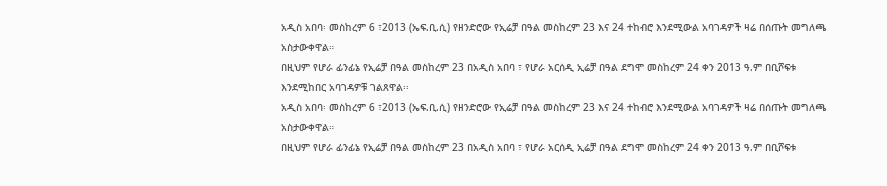አዲስ አበባ፡ መስከረም 6 ፣2013 (ኤፍ.ቢ.ሲ) የዘንድሮው የኢሬቻ በዓል መስከረም 23 እና 24 ተከብሮ እንደሚውል አባገዳዎች ዛሬ በሰጡት መግለጫ አስታውቀዋል።
በዚህም የሆራ ፊንፊኔ የኢሬቻ በዓል መስከረም 23 በአዲስ አበባ ፣ የሆራ አርሰዲ ኢሬቻ በዓል ደግሞ መስከረም 24 ቀን 2013 ዓ.ም በቢሾፍቱ እንደሚከበር አባገዳዎቹ ገልጸዋል፡፡
አዲስ አበባ፡ መስከረም 6 ፣2013 (ኤፍ.ቢ.ሲ) የዘንድሮው የኢሬቻ በዓል መስከረም 23 እና 24 ተከብሮ እንደሚውል አባገዳዎች ዛሬ በሰጡት መግለጫ አስታውቀዋል።
በዚህም የሆራ ፊንፊኔ የኢሬቻ በዓል መስከረም 23 በአዲስ አበባ ፣ የሆራ አርሰዲ ኢሬቻ በዓል ደግሞ መስከረም 24 ቀን 2013 ዓ.ም በቢሾፍቱ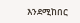እንደሚከበር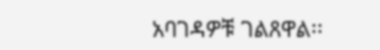አባገዳዎቹ ገልጸዋል፡፡